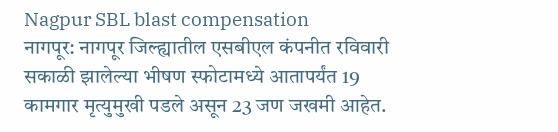Nagpur SBL blast compensation
नागपूर: नागपूर जिल्ह्यातील एसबीएल कंपनीत रविवारी सकाळी झालेल्या भीषण स्फोटामध्ये आतापर्यंत 19 कामगार मृत्युमुखी पडले असून 23 जण जखमी आहेत.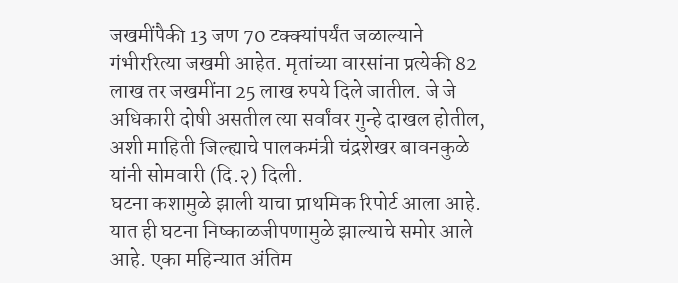जखमींपैकी 13 जण 70 टक्क्यांपर्यंत जळाल्याने गंभीररित्या जखमी आहेत. मृतांच्या वारसांना प्रत्येकी 82 लाख तर जखमींना 25 लाख रुपये दिले जातील. जे जे अधिकारी दोषी असतील त्या सर्वांवर गुन्हे दाखल होतील, अशी माहिती जिल्ह्याचे पालकमंत्री चंद्रशेखर बावनकुळे यांनी सोमवारी (दि.२) दिली.
घटना कशामुळे झाली याचा प्राथमिक रिपोर्ट आला आहे. यात ही घटना निष्काळजीपणामुळे झाल्याचे समोर आले आहे. एका महिन्यात अंतिम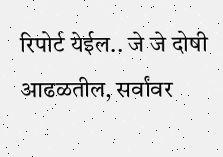रिपोर्ट येईल.. जे जे दोषी आढळतील, सर्वांवर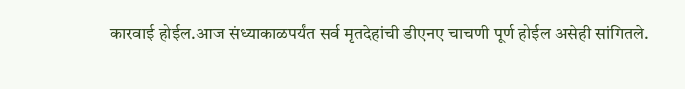कारवाई होईल.आज संध्याकाळपर्यंत सर्व मृतदेहांची डीएनए चाचणी पूर्ण होईल असेही सांगितले.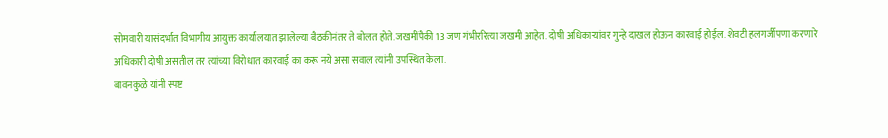सोमवारी यासंदर्भात विभागीय आयुक्त कार्यालयात झालेल्या बैठकीनंतर ते बोलत होते. जखमींपैकी 13 जण गंभीररित्या जखमी आहेत. दोषी अधिकाऱ्यांवर गुन्हे दाखल होऊन कारवाई होईल. शेवटी हलगर्जीपणा करणारे अधिकारी दोषी असतील तर त्यांच्या विरोधात कारवाई का करू नये असा सवाल त्यांनी उपस्थित केला.
बावनकुळे यांनी स्पष्ट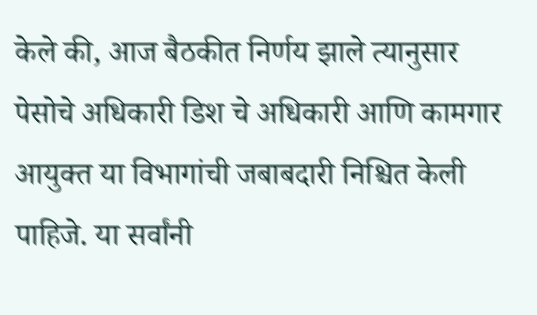केले की, आज बैठकीत निर्णय झाले त्यानुसार पेसोचे अधिकारी डिश चे अधिकारी आणि कामगार आयुक्त या विभागांची जबाबदारी निश्चित केली पाहिजे. या सर्वांनी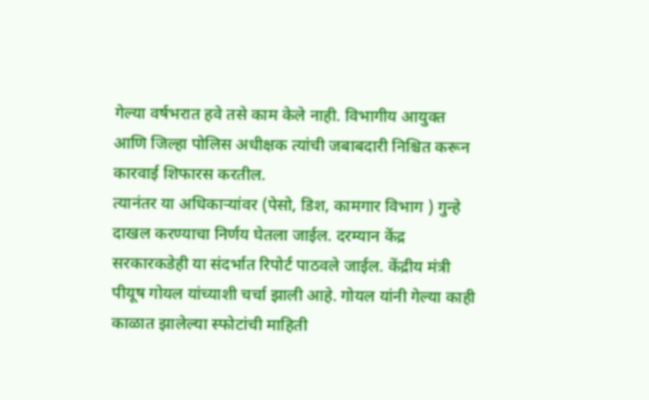गेल्या वर्षभरात हवे तसे काम केले नाही. विभागीय आयुक्त आणि जिल्हा पोलिस अधीक्षक त्यांची जबाबदारी निश्चित करून कारवाई शिफारस करतील.
त्यानंतर या अधिकाऱ्यांवर (पेसो, डिश, कामगार विभाग ) गुन्हे दाखल करण्याचा निर्णय घेतला जाईल. दरम्यान केंद्र सरकारकडेही या संदर्भात रिपोर्ट पाठवले जाईल. केंद्रीय मंत्री पीयूष गोयल यांच्याशी चर्चा झाली आहे. गोयल यांनी गेल्या काही काळात झालेल्या स्फोटांची माहिती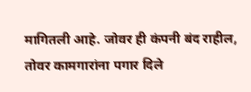मागितली आहे. जोवर ही कंपनी बंद राहील, तोवर कामगारांना पगार दिले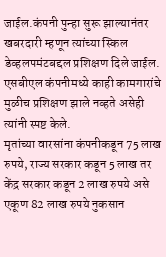जाईल.कंपनी पुन्हा सुरू झाल्यानंतर खबरदारी म्हणून त्यांच्या स्किल डेव्हलपमंटबद्दल प्रशिक्षण दिले जाईल. एसबीएल कंपनीमध्ये काही कामगारांचे मुळीच प्रशिक्षण झाले नव्हते असेही त्यांनी स्पष्ट केले.
मृतांच्या वारसांना कंपनीकडून 75 लाख रुपये, राज्य सरकार कडून 5 लाख तर केंद्र सरकार कडून 2 लाख रुपये असे एकूण 82 लाख रुपये नुकसान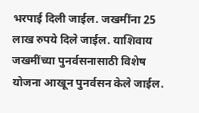भरपाई दिली जाईल. जखमींना 25 लाख रुपये दिले जाईल. याशिवाय जखमींच्या पुनर्वसनासाठी विशेष योजना आखून पुनर्वसन केले जाईल.